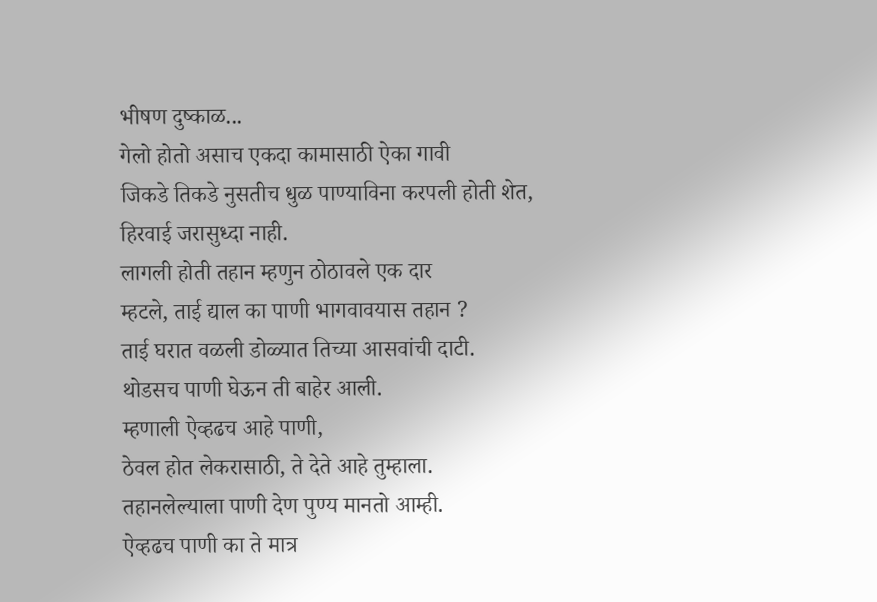भीषण दुष्काळ...
गेलो होतो असाच एकदा कामासाठी ऐका गावी
जिकडे तिकडे नुसतीच धुळ पाण्याविना करपली होती शेत,
हिरवाई जरासुध्दा नाही.
लागली होती तहान म्हणुन ठोठावले एक दार
म्हटले, ताई द्याल का पाणी भागवावयास तहान ?
ताई घरात वळली डोळ्यात तिच्या आसवांची दाटी.
थोडसच पाणी घेऊन ती बाहेर आली.
म्हणाली ऐव्हढच आहे पाणी,
ठेवल होत लेकरासाठी, ते देते आहे तुम्हाला.
तहानलेल्याला पाणी देण पुण्य मानतो आम्ही.
ऐव्हढच पाणी का ते मात्र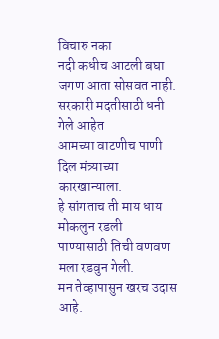विचारु नका
नदी कधीच आटली बघा जगण आता सोसवत नाही.
सरकारी मदतीसाठी धनी गेले आहेत
आमच्या वाटणीच पाणी दिल मंत्र्याच्या कारखान्याला.
हे सांगताच ती माय धाय मोकलुन रडली
पाण्यासाठी तिची वणवण मला रडवुन गेली.
मन तेव्हापासुन खरच उदास आहे.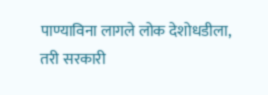पाण्याविना लागले लोक देशोधडीला, तरी सरकारी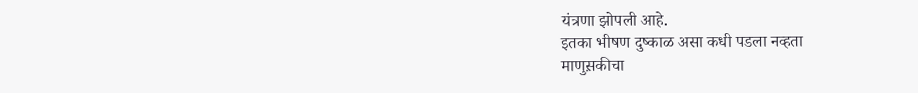यंत्रणा झोपली आहे.
इतका भीषण दुष्काळ असा कधी पडला नव्हता
माणुस़कीचा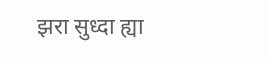झरा सुध्दा ह्या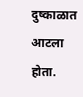दुष्काळात आटला होता.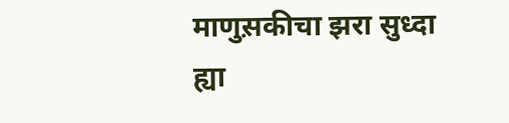माणुस़कीचा झरा सुध्दा ह्या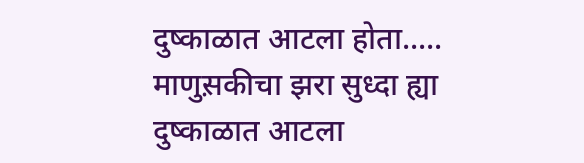दुष्काळात आटला होता.....
माणुस़कीचा झरा सुध्दा ह्या दुष्काळात आटला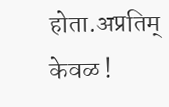होता.अप्रतिम् केवळ !